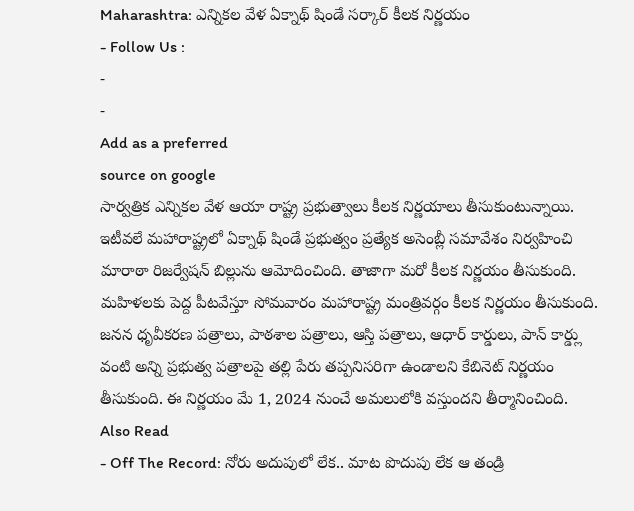Maharashtra: ఎన్నికల వేళ ఏక్నాథ్ షిండే సర్కార్ కీలక నిర్ణయం
- Follow Us :
-
-
Add as a preferred
source on google
సార్వత్రిక ఎన్నికల వేళ ఆయా రాష్ట్ర ప్రభుత్వాలు కీలక నిర్ణయాలు తీసుకుంటున్నాయి. ఇటీవలే మహారాష్ట్రలో ఏక్నాథ్ షిండే ప్రభుత్వం ప్రత్యేక అసెంబ్లీ సమావేశం నిర్వహించి మారాఠా రిజర్వేషన్ బిల్లును ఆమోదించింది. తాజాగా మరో కీలక నిర్ణయం తీసుకుంది.
మహిళలకు పెద్ద పీటవేస్తూ సోమవారం మహారాష్ట్ర మంత్రివర్గం కీలక నిర్ణయం తీసుకుంది. జనన ధృవీకరణ పత్రాలు, పాఠశాల పత్రాలు, ఆస్తి పత్రాలు, ఆధార్ కార్డులు, పాన్ కార్డ్లు వంటి అన్ని ప్రభుత్వ పత్రాలపై తల్లి పేరు తప్పనిసరిగా ఉండాలని కేబినెట్ నిర్ణయం తీసుకుంది. ఈ నిర్ణయం మే 1, 2024 నుంచే అమలులోకి వస్తుందని తీర్మానించింది.
Also Read
- Off The Record: నోరు అదుపులో లేక.. మాట పొదుపు లేక ఆ తండ్రి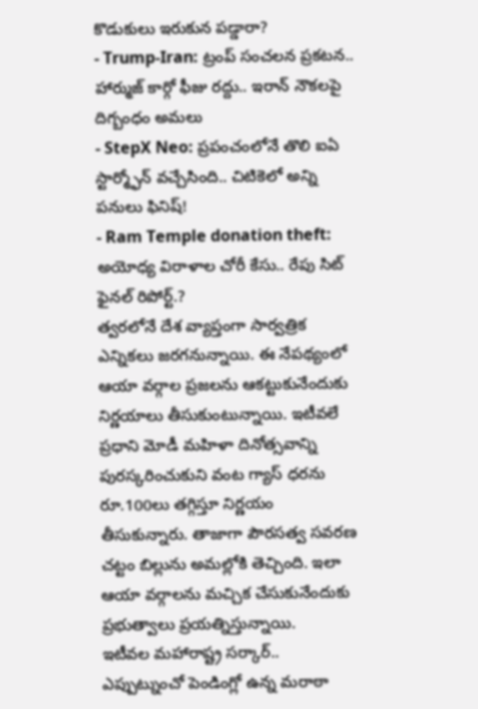కొడుకులు ఇరుకున పడ్డారా?
- Trump-Iran: ట్రంప్ సంచలన ప్రకటన.. హార్ముజ్ కార్గో ఫీజు రద్దు.. ఇరాన్ నౌకలపై దిగ్బంధం అమలు
- StepX Neo: ప్రపంచంలోనే తొలి ఐఏ స్టార్మ్ఫోన్ వచ్చేసింది.. చిటికెలో అన్ని పనులు ఫినిష్!
- Ram Temple donation theft: అయోధ్య విరాళాల చోరీ కేసు.. రేపు సిట్ ఫైనల్ రిపోర్ట్.?
త్వరలోనే దేశ వ్యాప్తంగా సార్వత్రిక ఎన్నికలు జరగనున్నాయి. ఈ నేపథ్యంలో ఆయా వర్గాల ప్రజలను ఆకట్టుకునేందుకు నిర్ణయాలు తీసుకుంటున్నాయి. ఇటీవలే ప్రధాని మోడీ మహిళా దినోత్సవాన్ని పురస్కరించుకుని వంట గ్యాస్ ధరను రూ.100లు తగ్గిస్తూ నిర్ణయం తీసుకున్నారు. తాజాగా పౌరసత్వ సవరణ చట్టం బిల్లును అమల్లోకి తెచ్చింది. ఇలా ఆయా వర్గాలను మచ్చిక చేసుకునేందుకు ప్రభుత్వాలు ప్రయత్నిస్తున్నాయి.
ఇటీవల మహారాష్ట్ర సర్కార్.. ఎప్పుట్నుంచో పెండింగ్లో ఉన్న మరాఠా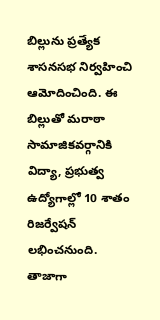బిల్లును ప్రత్యేక శాసనసభ నిర్వహించి ఆమోదించింది. ఈ బిల్లుతో మరాఠా సామాజికవర్గానికి విద్యా, ప్రభుత్వ ఉద్యోగాల్లో 10 శాతం రిజర్వేషన్ లభించనుంది. తాజాగా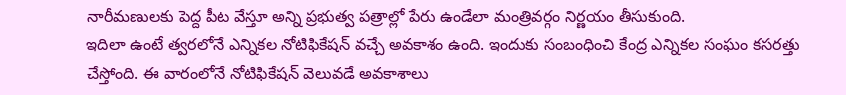నారీమణులకు పెద్ద పీట వేస్తూ అన్ని ప్రభుత్వ పత్రాల్లో పేరు ఉండేలా మంత్రివర్గం నిర్ణయం తీసుకుంది.
ఇదిలా ఉంటే త్వరలోనే ఎన్నికల నోటిఫికేషన్ వచ్చే అవకాశం ఉంది. ఇందుకు సంబంధించి కేంద్ర ఎన్నికల సంఘం కసరత్తు చేస్తోంది. ఈ వారంలోనే నోటిఫికేషన్ వెలువడే అవకాశాలు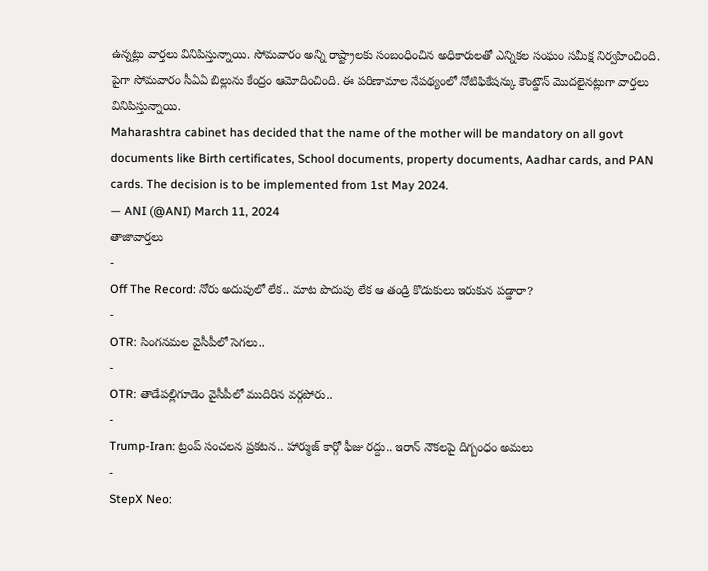ఉన్నట్లు వార్తలు వినిపిస్తున్నాయి. సోమవారం అన్ని రాష్ట్రాలకు సంబంధించిన అధికారులతో ఎన్నికల సంఘం సమీక్ష నిర్వహించింది. పైగా సోమవారం సీఏఏ బిల్లును కేంద్రం ఆమోదించింది. ఈ పరిణామాల నేపథ్యంలో నోటిఫికేషన్కు కౌంట్డౌన్ మొదలైనట్లుగా వార్తలు వినిపిస్తున్నాయి.
Maharashtra cabinet has decided that the name of the mother will be mandatory on all govt documents like Birth certificates, School documents, property documents, Aadhar cards, and PAN cards. The decision is to be implemented from 1st May 2024.
— ANI (@ANI) March 11, 2024
తాజావార్తలు
-
Off The Record: నోరు అదుపులో లేక.. మాట పొదుపు లేక ఆ తండ్రి కొడుకులు ఇరుకున పడ్డారా?
-
OTR: సింగనమల వైసీపీలో సెగలు..
-
OTR: తాడేపల్లిగూడెం వైసీపీలో ముదిరిన వర్గపోరు..
-
Trump-Iran: ట్రంప్ సంచలన ప్రకటన.. హార్ముజ్ కార్గో ఫీజు రద్దు.. ఇరాన్ నౌకలపై దిగ్బంధం అమలు
-
StepX Neo: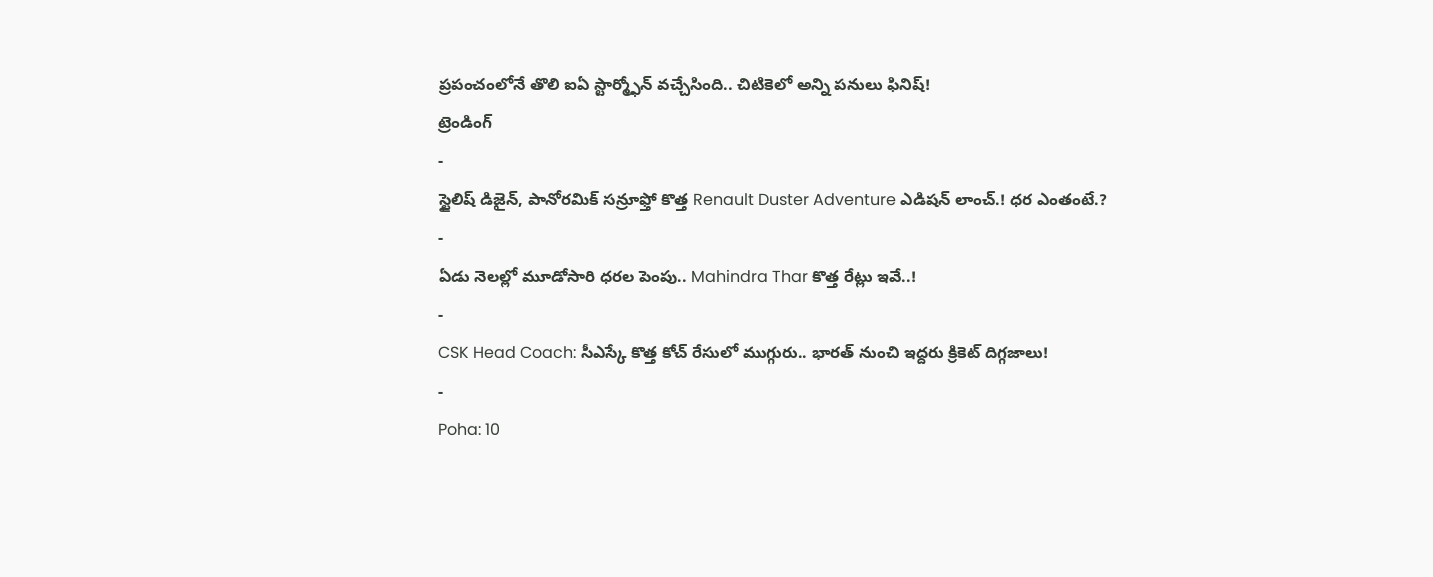ప్రపంచంలోనే తొలి ఐఏ స్టార్మ్ఫోన్ వచ్చేసింది.. చిటికెలో అన్ని పనులు ఫినిష్!
ట్రెండింగ్
-
స్టైలిష్ డిజైన్, పానోరమిక్ సన్రూఫ్తో కొత్త Renault Duster Adventure ఎడిషన్ లాంచ్.! ధర ఎంతంటే.?
-
ఏడు నెలల్లో మూడోసారి ధరల పెంపు.. Mahindra Thar కొత్త రేట్లు ఇవే..!
-
CSK Head Coach: సీఎస్కే కొత్త కోచ్ రేసులో ముగ్గురు.. భారత్ నుంచి ఇద్దరు క్రికెట్ దిగ్గజాలు!
-
Poha: 10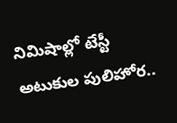నిమిషాల్లో టేస్టీ అటుకుల పులిహోర..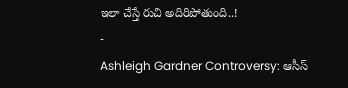ఇలా చేస్తే రుచి అదిరిపోతుంది..!
-
Ashleigh Gardner Controversy: ఆసీస్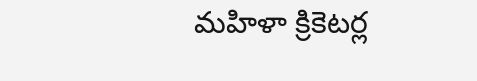మహిళా క్రికెటర్ల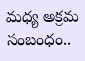మధ్య అక్రమ సంబంధం..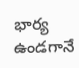భార్య ఉండగానే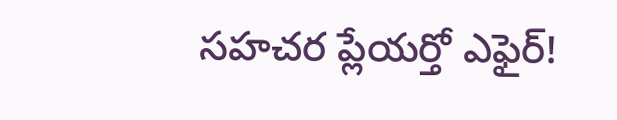సహచర ప్లేయర్తో ఎఫైర్!